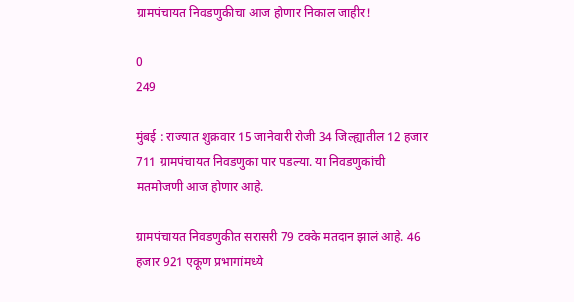ग्रामपंचायत निवडणुकीचा आज होणार निकाल जाहीर!

0
249

मुंबई : राज्यात शुक्रवार 15 जानेवारी रोजी 34 जिल्ह्यातील 12 हजार 711 ग्रामपंचायत निवडणुका पार पडल्या. या निवडणुकांची मतमोजणी आज होणार आहे.

ग्रामपंचायत निवडणुकीत सरासरी 79 टक्के मतदान झालं आहे. 46 हजार 921 एकूण प्रभागांमध्ये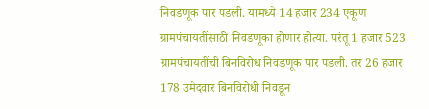निवडणूक पार पडली. यामध्ये 14 हजार 234 एकूण ग्रामपंचायतींसाठी निवडणूका होणार होत्या. परंतू 1 हजार 523 ग्रामपंचायतींची बिनविरोध निवडणूक पार पडली. तर 26 हजार 178 उमेदवार बिनविरोधी निवडून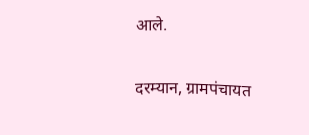आले.

दरम्यान, ग्रामपंचायत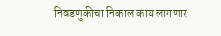निवडणुकीचा निकाल काय लागणार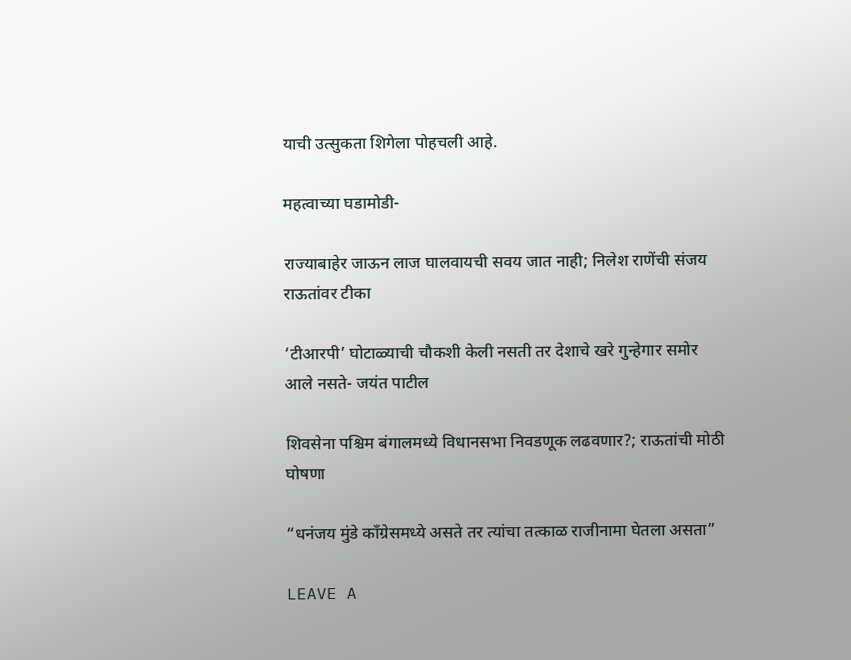याची उत्सुकता शिगेला पोहचली आहे.

महत्वाच्या घडामोडी-

राज्याबाहेर जाऊन लाज घालवायची सवय जात नाही; निलेश राणेंची संजय राऊतांवर टीका

‘टीआरपी’ घोटाळ्याची चौकशी केली नसती तर देशाचे खरे गुन्हेगार समोर आले नसते- जयंत पाटील

शिवसेना पश्चिम बंगालमध्ये विधानसभा निवडणूक लढवणार?; राऊतांची मोठी घोषणा

“धनंजय मुंडे काँग्रेसमध्ये असते तर त्यांचा तत्काळ राजीनामा घेतला असता”

LEAVE A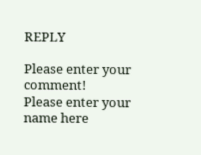REPLY

Please enter your comment!
Please enter your name here